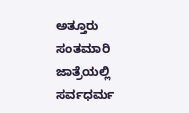ಅತ್ತೂರು ಸಂತಮಾರಿ ಜಾತ್ರೆಯಲ್ಲಿ ಸರ್ವಧರ್ಮ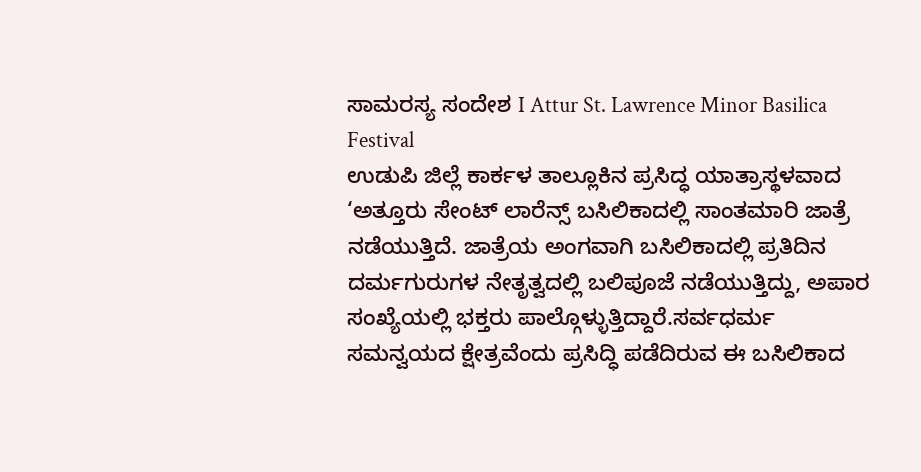ಸಾಮರಸ್ಯ ಸಂದೇಶ I Attur St. Lawrence Minor Basilica Festival
ಉಡುಪಿ ಜಿಲ್ಲೆ ಕಾರ್ಕಳ ತಾಲ್ಲೂಕಿನ ಪ್ರಸಿದ್ಧ ಯಾತ್ರಾಸ್ಥಳವಾದ ‘ಅತ್ತೂರು ಸೇಂಟ್ ಲಾರೆನ್ಸ್ ಬಸಿಲಿಕಾದಲ್ಲಿ ಸಾಂತಮಾರಿ ಜಾತ್ರೆ ನಡೆಯುತ್ತಿದೆ. ಜಾತ್ರೆಯ ಅಂಗವಾಗಿ ಬಸಿಲಿಕಾದಲ್ಲಿ ಪ್ರತಿದಿನ ದರ್ಮಗುರುಗಳ ನೇತೃತ್ವದಲ್ಲಿ ಬಲಿಪೂಜೆ ನಡೆಯುತ್ತಿದ್ದು, ಅಪಾರ ಸಂಖ್ಯೆಯಲ್ಲಿ ಭಕ್ತರು ಪಾಲ್ಗೊಳ್ಳುತ್ತಿದ್ದಾರೆ.ಸರ್ವಧರ್ಮ ಸಮನ್ವಯದ ಕ್ಷೇತ್ರವೆಂದು ಪ್ರಸಿದ್ಧಿ ಪಡೆದಿರುವ ಈ ಬಸಿಲಿಕಾದ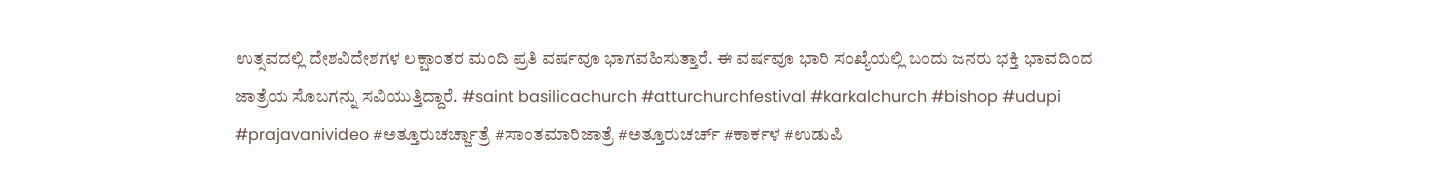ಉತ್ಸವದಲ್ಲಿ ದೇಶವಿದೇಶಗಳ ಲಕ್ಷಾಂತರ ಮಂದಿ ಪ್ರತಿ ವರ್ಷವೂ ಭಾಗವಹಿಸುತ್ತಾರೆ. ಈ ವರ್ಷವೂ ಭಾರಿ ಸಂಖ್ಯೆಯಲ್ಲಿ ಬಂದು ಜನರು ಭಕ್ತಿ ಭಾವದಿಂದ ಜಾತ್ರೆಯ ಸೊಬಗನ್ನು ಸವಿಯುತ್ತಿದ್ದಾರೆ. #saint basilicachurch #atturchurchfestival #karkalchurch #bishop #udupi #prajavanivideo #ಅತ್ತೂರುಚರ್ಚ್ಜಾತ್ರೆ #ಸಾಂತಮಾರಿಜಾತ್ರೆ #ಅತ್ತೂರುಚರ್ಚ್ #ಕಾರ್ಕಳ #ಉಡುಪಿ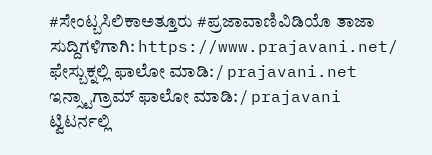#ಸೇಂಟ್ಬಸಿಲಿಕಾಅತ್ತೂರು #ಪ್ರಜಾವಾಣಿವಿಡಿಯೊ ತಾಜಾ ಸುದ್ದಿಗಳಿಗಾಗಿ: https://www.prajavani.net/ ಫೇಸ್ಬುಕ್ನಲ್ಲಿ ಫಾಲೋ ಮಾಡಿ: / prajavani.net ಇನ್ಸ್ಟಾಗ್ರಾಮ್ ಫಾಲೋ ಮಾಡಿ: / prajavani ಟ್ವಿಟರ್ನಲ್ಲಿ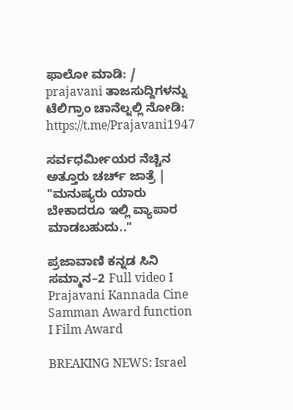ಫಾಲೋ ಮಾಡಿ: / prajavani ತಾಜಸುದ್ದಿಗಳನ್ನು ಟೆಲಿಗ್ರಾಂ ಚಾನೆಲ್ನಲ್ಲಿ ನೋಡಿ: https://t.me/Prajavani1947

ಸರ್ವಧರ್ಮೀಯರ ನೆಚ್ಚಿನ ಅತ್ತೂರು ಚರ್ಚ್ ಜಾತ್ರೆ | "ಮನುಷ್ಯರು ಯಾರು ಬೇಕಾದರೂ ಇಲ್ಲಿ ವ್ಯಾಪಾರ ಮಾಡಬಹುದು.."

ಪ್ರಜಾವಾಣಿ ಕನ್ನಡ ಸಿನಿ ಸಮ್ಮಾನ–2 Full video I Prajavani Kannada Cine Samman Award function I Film Award

BREAKING NEWS: Israel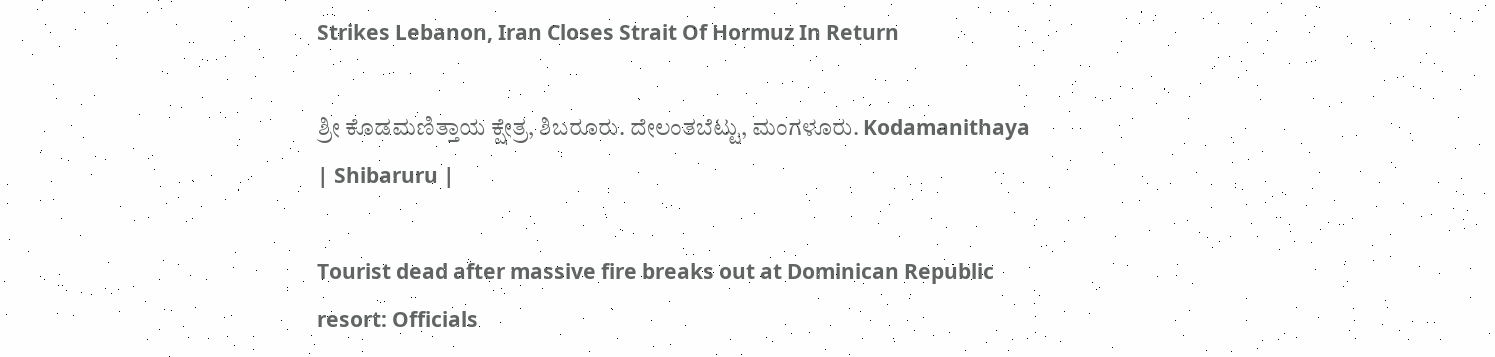Strikes Lebanon, Iran Closes Strait Of Hormuz In Return

ಶ್ರೀ ಕೊಡಮಣಿತ್ತಾಯ ಕ್ಷೇತ್ರ, ಶಿಬರೂರು. ದೇಲಂತಬೆಟ್ಟು, ಮಂಗಳೂರು. Kodamanithaya | Shibaruru |

Tourist dead after massive fire breaks out at Dominican Republic resort: Officials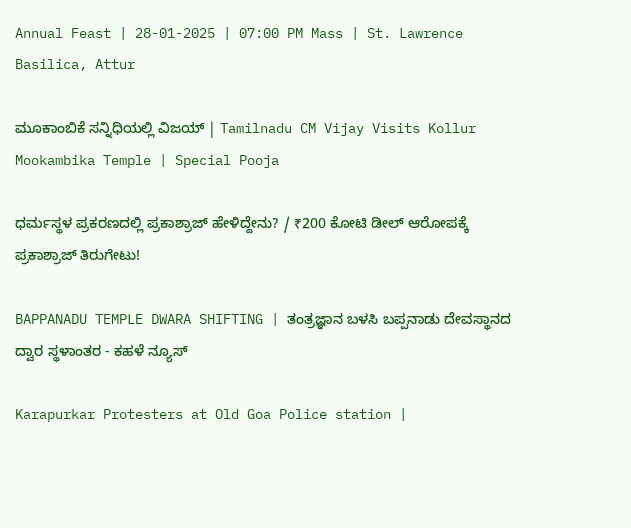Annual Feast | 28-01-2025 | 07:00 PM Mass | St. Lawrence Basilica, Attur

ಮೂಕಾಂಬಿಕೆ ಸನ್ನಿಧಿಯಲ್ಲಿ ವಿಜಯ್ | Tamilnadu CM Vijay Visits Kollur Mookambika Temple | Special Pooja

ಧರ್ಮಸ್ಥಳ ಪ್ರಕರಣದಲ್ಲಿ ಪ್ರಕಾಶ್ರಾಜ್ ಹೇಳಿದ್ದೇನು? / ₹200 ಕೋಟಿ ಡೀಲ್ ಆರೋಪಕ್ಕೆ ಪ್ರಕಾಶ್ರಾಜ್ ತಿರುಗೇಟು!

BAPPANADU TEMPLE DWARA SHIFTING | ತಂತ್ರಜ್ಞಾನ ಬಳಸಿ ಬಪ್ಪನಾಡು ದೇವಸ್ಥಾನದ ದ್ವಾರ ಸ್ಥಳಾಂತರ - ಕಹಳೆ ನ್ಯೂಸ್

Karapurkar Protesters at Old Goa Police station |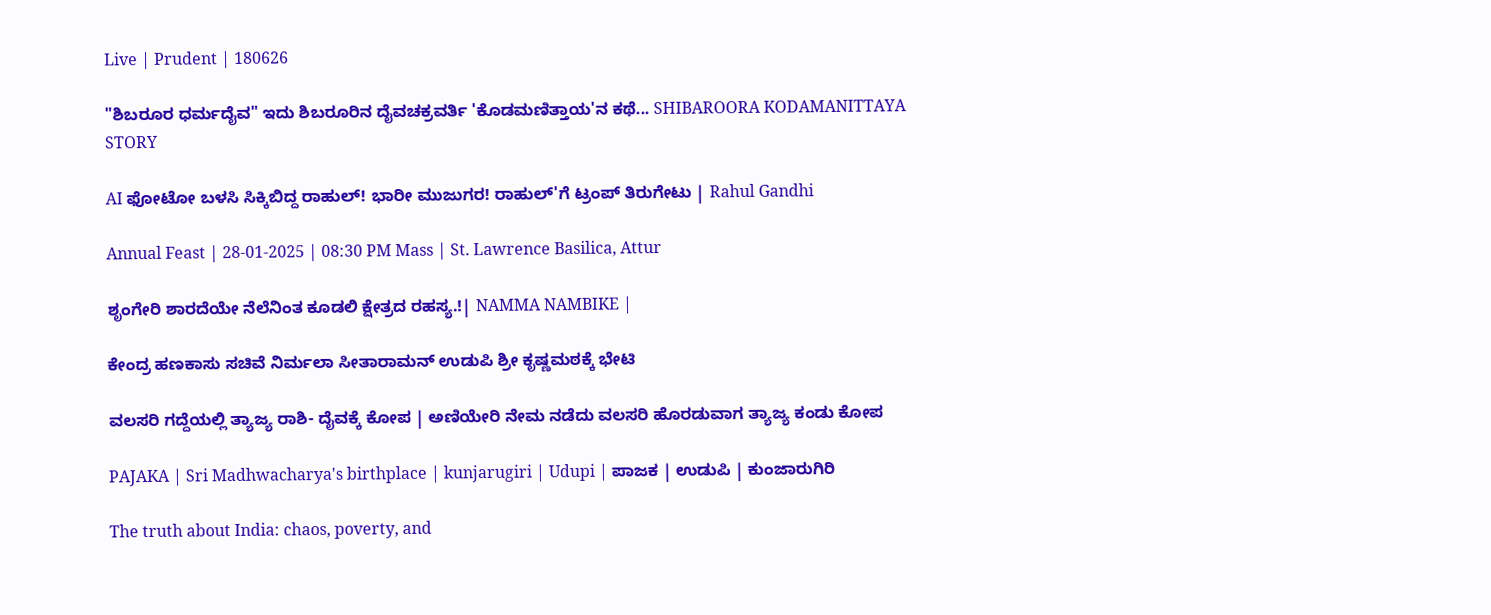Live | Prudent | 180626

"ಶಿಬರೂರ ಧರ್ಮದೈವ" ಇದು ಶಿಬರೂರಿನ ದೈವಚಕ್ರವರ್ತಿ 'ಕೊಡಮಣಿತ್ತಾಯ'ನ ಕಥೆ... SHIBAROORA KODAMANITTAYA STORY

AI ಫೋಟೋ ಬಳಸಿ ಸಿಕ್ಕಿಬಿದ್ದ ರಾಹುಲ್! ಭಾರೀ ಮುಜುಗರ! ರಾಹುಲ್'ಗೆ ಟ್ರಂಪ್ ತಿರುಗೇಟು | Rahul Gandhi

Annual Feast | 28-01-2025 | 08:30 PM Mass | St. Lawrence Basilica, Attur

ಶೃಂಗೇರಿ ಶಾರದೆಯೇ ನೆಲೆನಿಂತ ಕೂಡಲಿ ಕ್ಷೇತ್ರದ ರಹಸ್ಯ.!| NAMMA NAMBIKE |

ಕೇಂದ್ರ ಹಣಕಾಸು ಸಚಿವೆ ನಿರ್ಮಲಾ ಸೀತಾರಾಮನ್ ಉಡುಪಿ ಶ್ರೀ ಕೃಷ್ಣಮಠಕ್ಕೆ ಭೇಟಿ

ವಲಸರಿ ಗದ್ದೆಯಲ್ಲಿ ತ್ಯಾಜ್ಯ ರಾಶಿ- ದೈವಕ್ಕೆ ಕೋಪ | ಅಣಿಯೇರಿ ನೇಮ ನಡೆದು ವಲಸರಿ ಹೊರಡುವಾಗ ತ್ಯಾಜ್ಯ ಕಂಡು ಕೋಪ

PAJAKA | Sri Madhwacharya's birthplace | kunjarugiri | Udupi | ಪಾಜಕ | ಉಡುಪಿ | ಕುಂಜಾರುಗಿರಿ

The truth about India: chaos, poverty, and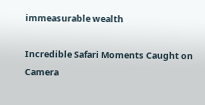immeasurable wealth

Incredible Safari Moments Caught on Camera